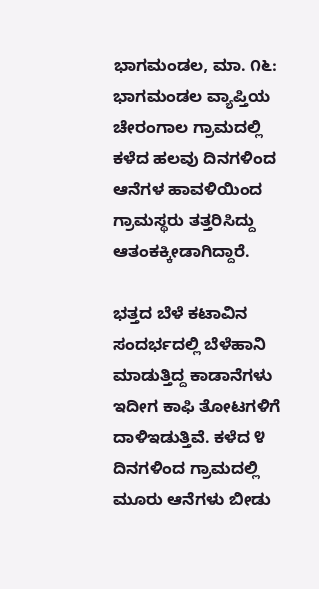ಭಾಗಮಂಡಲ, ಮಾ. ೧೬: ಭಾಗಮಂಡಲ ವ್ಯಾಪ್ತಿಯ ಚೇರಂಗಾಲ ಗ್ರಾಮದಲ್ಲಿ ಕಳೆದ ಹಲವು ದಿನಗಳಿಂದ ಆನೆಗಳ ಹಾವಳಿಯಿಂದ ಗ್ರಾಮಸ್ಥರು ತತ್ತರಿಸಿದ್ದು ಆತಂಕಕ್ಕೀಡಾಗಿದ್ದಾರೆ.

ಭತ್ತದ ಬೆಳೆ ಕಟಾವಿನ ಸಂದರ್ಭದಲ್ಲಿ ಬೆಳೆಹಾನಿ ಮಾಡುತ್ತಿದ್ದ ಕಾಡಾನೆಗಳು ಇದೀಗ ಕಾಫಿ ತೋಟಗಳಿಗೆ ದಾಳಿಇಡುತ್ತಿವೆ. ಕಳೆದ ೪ ದಿನಗಳಿಂದ ಗ್ರಾಮದಲ್ಲಿ ಮೂರು ಆನೆಗಳು ಬೀಡು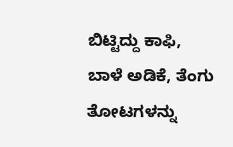ಬಿಟ್ಟಿದ್ದು ಕಾಫಿ, ಬಾಳೆ ಅಡಿಕೆ, ತೆಂಗು ತೋಟಗಳನ್ನು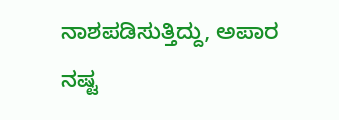ನಾಶಪಡಿಸುತ್ತಿದ್ದು, ಅಪಾರ ನಷ್ಟ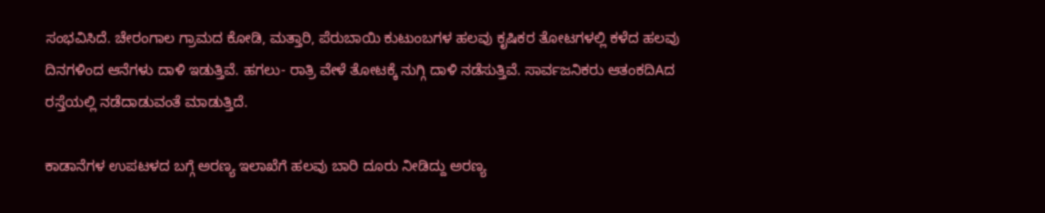ಸಂಭವಿಸಿದೆ. ಚೇರಂಗಾಲ ಗ್ರಾಮದ ಕೋಡಿ, ಮತ್ತಾರಿ, ಪೆರುಬಾಯಿ ಕುಟುಂಬಗಳ ಹಲವು ಕೃಷಿಕರ ತೋಟಗಳಲ್ಲಿ ಕಳೆದ ಹಲವು ದಿನಗಳಿಂದ ಆನೆಗಳು ದಾಳಿ ಇಡುತ್ತಿವೆ. ಹಗಲು- ರಾತ್ರಿ ವೇಳೆ ತೋಟಕ್ಕೆ ನುಗ್ಗಿ ದಾಳಿ ನಡೆಸುತ್ತಿವೆ. ಸಾರ್ವಜನಿಕರು ಆತಂಕದಿAದ ರಸ್ತೆಯಲ್ಲಿ ನಡೆದಾಡುವಂತೆ ಮಾಡುತ್ತಿದೆ.

ಕಾಡಾನೆಗಳ ಉಪಟಳದ ಬಗ್ಗೆ ಅರಣ್ಯ ಇಲಾಖೆಗೆ ಹಲವು ಬಾರಿ ದೂರು ನೀಡಿದ್ದು ಅರಣ್ಯ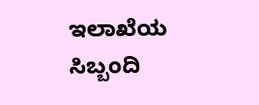ಇಲಾಖೆಯ ಸಿಬ್ಬಂದಿ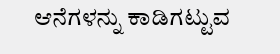ಆನೆಗಳನ್ನು ಕಾಡಿಗಟ್ಟುವ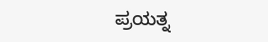ಪ್ರಯತ್ನ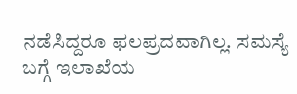ನಡೆಸಿದ್ದರೂ ಫಲಪ್ರದವಾಗಿಲ್ಲ. ಸಮಸ್ಯೆ ಬಗ್ಗೆ ಇಲಾಖೆಯ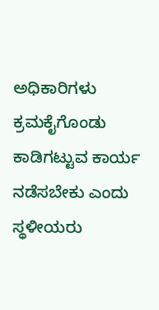ಅಧಿಕಾರಿಗಳು ಕ್ರಮಕೈಗೊಂಡು ಕಾಡಿಗಟ್ಟುವ ಕಾರ್ಯ ನಡೆಸಬೇಕು ಎಂದು ಸ್ಥಳೀಯರು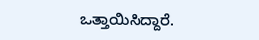ಒತ್ತಾಯಿಸಿದ್ದಾರೆ.